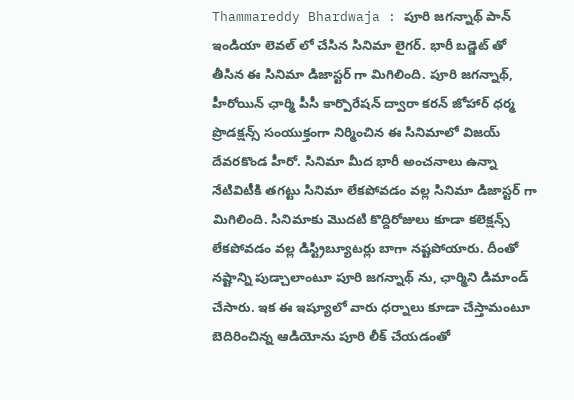Thammareddy Bhardwaja : పూరి జగన్నాథ్ పాన్ ఇండియా లెవల్ లో చేసిన సినిమా లైగర్. భారీ బడ్జెట్ తో తీసిన ఈ సినిమా డిజాస్టర్ గా మిగిలింది. పూరి జగన్నాథ్, హీరోయిన్ ఛార్మి పీసీ కార్పొరేషన్ ద్వారా కరన్ జోహార్ ధర్మ ప్రొడక్షన్స్ సంయుక్తంగా నిర్మించిన ఈ సినిమాలో విజయ్ దేవరకొండ హీరో. సినిమా మీద భారీ అంచనాలు ఉన్నా నేటివిటీకి తగట్టు సినిమా లేకపోవడం వల్ల సినిమా డిజాస్టర్ గా మిగిలింది. సినిమాకు మొదటి కొద్దిరోజులు కూడా కలెక్షన్స్ లేకపోవడం వల్ల డిస్ట్రిబ్యూటర్లు బాగా నష్టపోయారు. దీంతో నష్టాన్ని పుడ్చాలాంటూ పూరి జగన్నాథ్ ను, ఛార్మిని డిమాండ్ చేసారు. ఇక ఈ ఇష్యూలో వారు ధర్నాలు కూడా చేస్తామంటూ బెదిరించిన్న ఆడియోను పూరి లీక్ చేయడంతో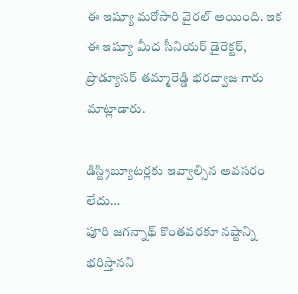ఈ ఇష్యూ మరోసారి వైరల్ అయింది. ఇక ఈ ఇష్యూ మీద సీనియర్ డైరెక్టర్, ప్రొడ్యూసర్ తమ్మారెడ్డి భరద్వాజ గారు మాట్లాడారు.

డిస్ట్రిబ్యూటర్లకు ఇవ్వాల్సిన అవసరం లేదు…
పూరి జగన్నాథ్ కొంతవరకూ నష్టాన్ని భరిస్తానని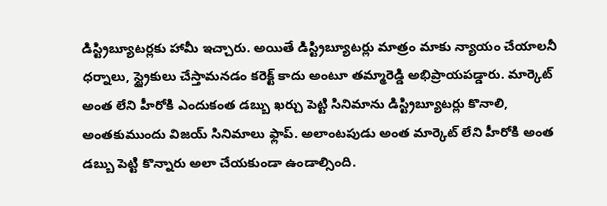డిస్ట్రిబ్యూటర్లకు హామీ ఇచ్చారు. అయితే డిస్ట్రిబ్యూటర్లు మాత్రం మాకు న్యాయం చేయాలనీ ధర్నాలు, స్ట్రైకులు చేస్తామనడం కరెక్ట్ కాదు అంటూ తమ్మారెడ్డి అభిప్రాయపడ్డారు. మార్కెట్ అంత లేని హీరోకి ఎందుకంత డబ్బు ఖర్చు పెట్టి సినిమాను డిస్ట్రిబ్యూటర్లు కొనాలి, అంతకుముందు విజయ్ సినిమాలు ఫ్లాప్. అలాంటపుడు అంత మార్కెట్ లేని హీరోకి అంత డబ్బు పెట్టి కొన్నారు అలా చేయకుండా ఉండాల్సింది.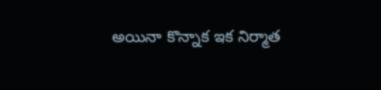అయినా కొన్నాక ఇక నిర్మాత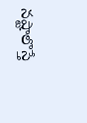నష్టాలొస్తే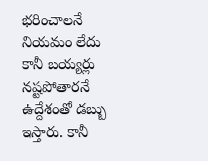భరించాలనే నియమం లేదు కానీ బయ్యర్లు నష్టపోతారనే ఉద్దేశంతో డబ్బు ఇస్తారు. కానీ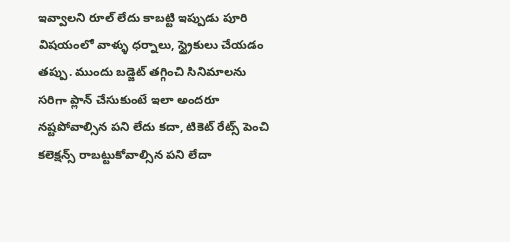ఇవ్వాలని రూల్ లేదు కాబట్టి ఇప్పుడు పూరి విషయంలో వాళ్ళు ధర్నాలు, స్ట్రైకులు చేయడం తప్పు. ముందు బడ్జెట్ తగ్గించి సినిమాలను సరిగా ప్లాన్ చేసుకుంటే ఇలా అందరూ నష్టపోవాల్సిన పని లేదు కదా, టికెట్ రేట్స్ పెంచి కలెక్షన్స్ రాబట్టుకోవాల్సిన పని లేదా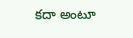కదా అంటూ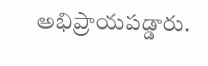అభిప్రాయపడ్డారు.